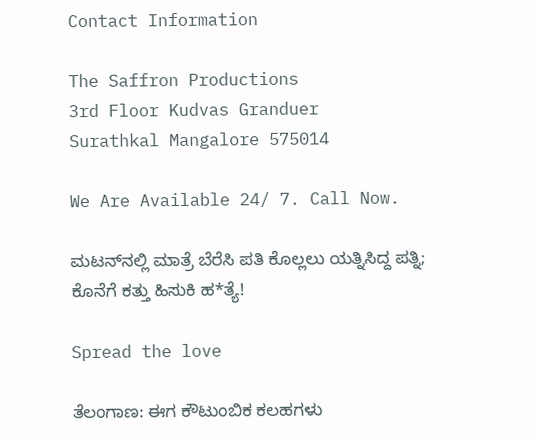Contact Information

The Saffron Productions
3rd Floor Kudvas Granduer
Surathkal Mangalore 575014

We Are Available 24/ 7. Call Now.

ಮಟನ್‌ನಲ್ಲಿ ಮಾತ್ರೆ ಬೆರೆಸಿ ಪತಿ ಕೊಲ್ಲಲು ಯತ್ನಿಸಿದ್ದ ಪತ್ನಿ; ಕೊನೆಗೆ ಕತ್ತು ಹಿಸುಕಿ ಹ*ತ್ಯೆ!

Spread the love

ತೆಲಂಗಾಣ: ಈಗ ಕೌಟುಂಬಿಕ ಕಲಹಗಳು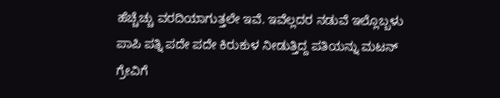ಹೆಚ್ಚೆಚ್ಚು ವರದಿಯಾಗುತ್ತಲೇ ಇವೆ. ಇವೆಲ್ಲದರ ನಡುವೆ ಇಲ್ಲೊಬ್ಬಳು ಪಾಪಿ ಪತ್ನಿ ಪದೇ ಪದೇ ಕಿರುಕುಳ ನೀಡುತ್ತಿದ್ದ ಪತಿಯನ್ನು ಮಟನ್ ಗ್ರೇವಿಗೆ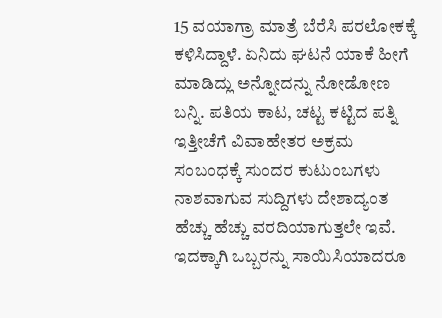15 ವಯಾಗ್ರಾ ಮಾತ್ರೆ ಬೆರೆಸಿ ಪರಲೋಕಕ್ಕೆ ಕಳಿಸಿದ್ದಾಳೆ. ಏನಿದು ಘಟನೆ ಯಾಕೆ ಹೀಗೆ ಮಾಡಿದ್ಲು ಅನ್ನೋದನ್ನು ನೋಡೋಣ ಬನ್ನಿ. ಪತಿಯ ಕಾಟ, ಚಟ್ಟ ಕಟ್ಟಿದ ಪತ್ನಿ
ಇತ್ತೀಚೆಗೆ ವಿವಾಹೇತರ ಅಕ್ರಮ ಸಂಬಂಧಕ್ಕೆ ಸುಂದರ ಕುಟುಂಬಗಳು ನಾಶವಾಗುವ ಸುದ್ದಿಗಳು ದೇಶಾದ್ಯಂತ ಹೆಚ್ಚು ಹೆಚ್ಚು ವರದಿಯಾಗುತ್ತಲೇ ಇವೆ. ಇದಕ್ಕಾಗಿ ಒಬ್ಬರನ್ನು ಸಾಯಿಸಿಯಾದರೂ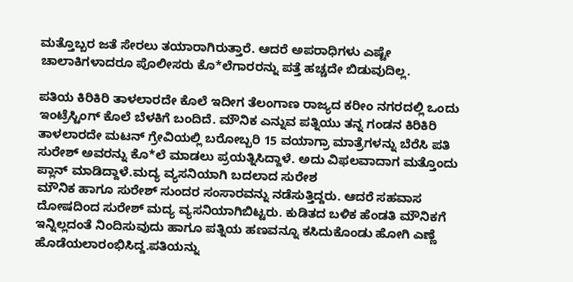ಮತ್ತೊಬ್ಬರ ಜತೆ ಸೇರಲು ತಯಾರಾಗಿರುತ್ತಾರೆ. ಆದರೆ ಅಪರಾಧಿಗಳು ಎಷ್ಟೇ ಚಾಲಾಕಿಗಳಾದರೂ ಪೊಲೀಸರು ಕೊ*ಲೆಗಾರರನ್ನು ಪತ್ತೆ ಹಚ್ಚದೇ ಬಿಡುವುದಿಲ್ಲ.

ಪತಿಯ ಕಿರಿಕಿರಿ ತಾಳಲಾರದೇ ಕೊಲೆ ಇದೀಗ ತೆಲಂಗಾಣ ರಾಜ್ಯದ ಕರೀಂ ನಗರದಲ್ಲಿ ಒಂದು ಇಂಟ್ರೆಸ್ಟಿಂಗ್ ಕೊಲೆ ಬೆಳಕಿಗೆ ಬಂದಿದೆ. ಮೌನಿಕ ಎನ್ನುವ ಪತ್ನಿಯು ತನ್ನ ಗಂಡನ ಕಿರಿಕಿರಿ ತಾಳಲಾರದೇ ಮಟನ್ ಗ್ರೇವಿಯಲ್ಲಿ ಬರೋಬ್ಬರಿ 15 ವಯಾಗ್ರಾ ಮಾತ್ರೆಗಳನ್ನು ಬೆರೆಸಿ ಪತಿ ಸುರೇಶ್ ಅವರನ್ನು ಕೊ*ಲೆ ಮಾಡಲು ಪ್ರಯತ್ನಿಸಿದ್ದಾಳೆ. ಅದು ವಿಫಲವಾದಾಗ ಮತ್ತೊಂದು ಪ್ಲಾನ್ ಮಾಡಿದ್ದಾಳೆ.ಮದ್ಯ ವ್ಯಸನಿಯಾಗಿ ಬದಲಾದ ಸುರೇಶ
ಮೌನಿಕ ಹಾಗೂ ಸುರೇಶ್ ಸುಂದರ ಸಂಸಾರವನ್ನು ನಡೆಸುತ್ತಿದ್ದರು. ಆದರೆ ಸಹವಾಸ ದೋಷದಿಂದ ಸುರೇಶ್ ಮದ್ಯ ವ್ಯಸನಿಯಾಗಿಬಿಟ್ಟರು. ಕುಡಿತದ ಬಳಿಕ ಹೆಂಡತಿ ಮೌನಿಕಗೆ ಇನ್ನಿಲ್ಲದಂತೆ ನಿಂದಿಸುವುದು ಹಾಗೂ ಪತ್ನಿಯ ಹಣವನ್ನೂ ಕಸಿದುಕೊಂಡು ಹೋಗಿ ಎಣ್ಣೆ ಹೊಡೆಯಲಾರಂಭಿಸಿದ್ದ.ಪತಿಯನ್ನು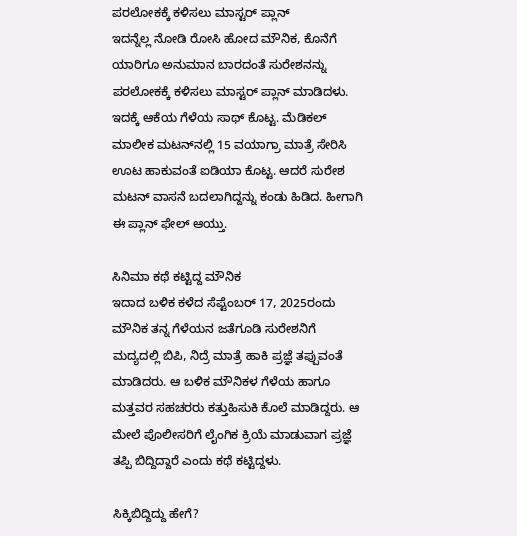ಪರಲೋಕಕ್ಕೆ ಕಳಿಸಲು ಮಾಸ್ಟರ್ ಪ್ಲಾನ್
ಇದನ್ನೆಲ್ಲ ನೋಡಿ ರೋಸಿ ಹೋದ ಮೌನಿಕ, ಕೊನೆಗೆ ಯಾರಿಗೂ ಅನುಮಾನ ಬಾರದಂತೆ ಸುರೇಶನನ್ನು ಪರಲೋಕಕ್ಕೆ ಕಳಿಸಲು ಮಾಸ್ಟರ್ ಪ್ಲಾನ್ ಮಾಡಿದಳು. ಇದಕ್ಕೆ ಆಕೆಯ ಗೆಳೆಯ ಸಾಥ್ ಕೊಟ್ಟ. ಮೆಡಿಕಲ್ ಮಾಲೀಕ ಮಟನ್‌ನಲ್ಲಿ 15 ವಯಾಗ್ರಾ ಮಾತ್ರೆ ಸೇರಿಸಿ ಊಟ ಹಾಕುವಂತೆ ಐಡಿಯಾ ಕೊಟ್ಟ. ಆದರೆ ಸುರೇಶ ಮಟನ್ ವಾಸನೆ ಬದಲಾಗಿದ್ದನ್ನು ಕಂಡು ಹಿಡಿದ. ಹೀಗಾಗಿ ಈ ಪ್ಲಾನ್ ಫೇಲ್ ಆಯ್ತು.

ಸಿನಿಮಾ ಕಥೆ ಕಟ್ಟಿದ್ದ ಮೌನಿಕ
ಇದಾದ ಬಳಿಕ ಕಳೆದ ಸೆಪ್ಟೆಂಬರ್ 17, 2025ರಂದು ಮೌನಿಕ ತನ್ನ ಗೆಳೆಯನ ಜತೆಗೂಡಿ ಸುರೇಶನಿಗೆ ಮದ್ಯದಲ್ಲಿ ಬಿಪಿ, ನಿದ್ರೆ ಮಾತ್ರೆ ಹಾಕಿ ಪ್ರಜ್ಞೆ ತಪ್ಪುವಂತೆ ಮಾಡಿದರು. ಆ ಬಳಿಕ ಮೌನಿಕಳ ಗೆಳೆಯ ಹಾಗೂ ಮತ್ತವರ ಸಹಚರರು ಕತ್ತುಹಿಸುಕಿ ಕೊಲೆ ಮಾಡಿದ್ದರು. ಆ ಮೇಲೆ ಪೊಲೀಸರಿಗೆ ಲೈಂಗಿಕ ಕ್ರಿಯೆ ಮಾಡುವಾಗ ಪ್ರಜ್ಞೆ ತಪ್ಪಿ ಬಿದ್ದಿದ್ದಾರೆ ಎಂದು ಕಥೆ ಕಟ್ಟಿದ್ದಳು.

ಸಿಕ್ಕಿಬಿದ್ದಿದ್ದು ಹೇಗೆ?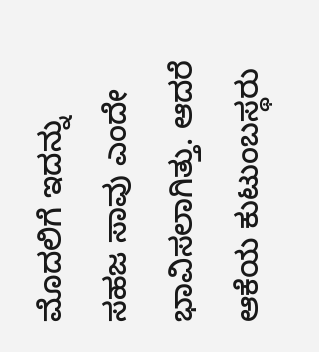ಮೊದಲಿಗೆ ಇದನ್ನು ಸಹಜ ಸಾವು ಎಂದೇ ಭಾವಿಸಲಾಗಿತ್ತು. ಆದರೆ ಆಕೆಯ ಕುಟುಂಬಸ್ಥರು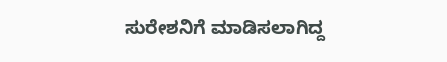ಸುರೇಶನಿಗೆ ಮಾಡಿಸಲಾಗಿದ್ದ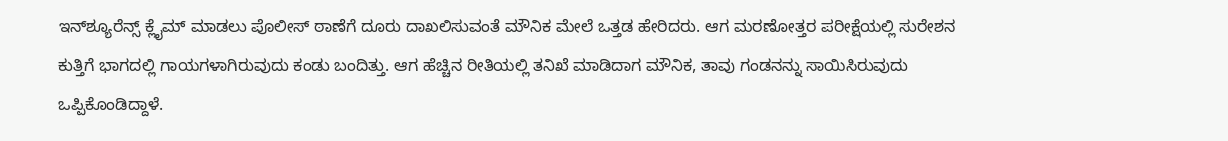ಇನ್‌ಶ್ಯೂರೆನ್ಸ್ ಕ್ಲೈಮ್ ಮಾಡಲು ಪೊಲೀಸ್ ಠಾಣೆಗೆ ದೂರು ದಾಖಲಿಸುವಂತೆ ಮೌನಿಕ ಮೇಲೆ ಒತ್ತಡ ಹೇರಿದರು. ಆಗ ಮರಣೋತ್ತರ ಪರೀಕ್ಷೆಯಲ್ಲಿ ಸುರೇಶನ ಕುತ್ತಿಗೆ ಭಾಗದಲ್ಲಿ ಗಾಯಗಳಾಗಿರುವುದು ಕಂಡು ಬಂದಿತ್ತು. ಆಗ ಹೆಚ್ಚಿನ ರೀತಿಯಲ್ಲಿ ತನಿಖೆ ಮಾಡಿದಾಗ ಮೌನಿಕ, ತಾವು ಗಂಡನನ್ನು ಸಾಯಿಸಿರುವುದು ಒಪ್ಪಿಕೊಂಡಿದ್ದಾಳೆ.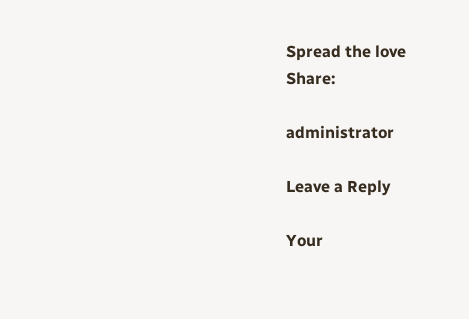Spread the love
Share:

administrator

Leave a Reply

Your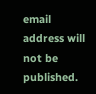email address will not be published.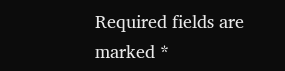Required fields are marked *